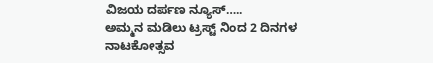ವಿಜಯ ದರ್ಪಣ ನ್ಯೂಸ್…..
ಅಮ್ಮನ ಮಡಿಲು ಟ್ರಸ್ಟ್ ನಿಂದ 2 ದಿನಗಳ ನಾಟಕೋತ್ಸವ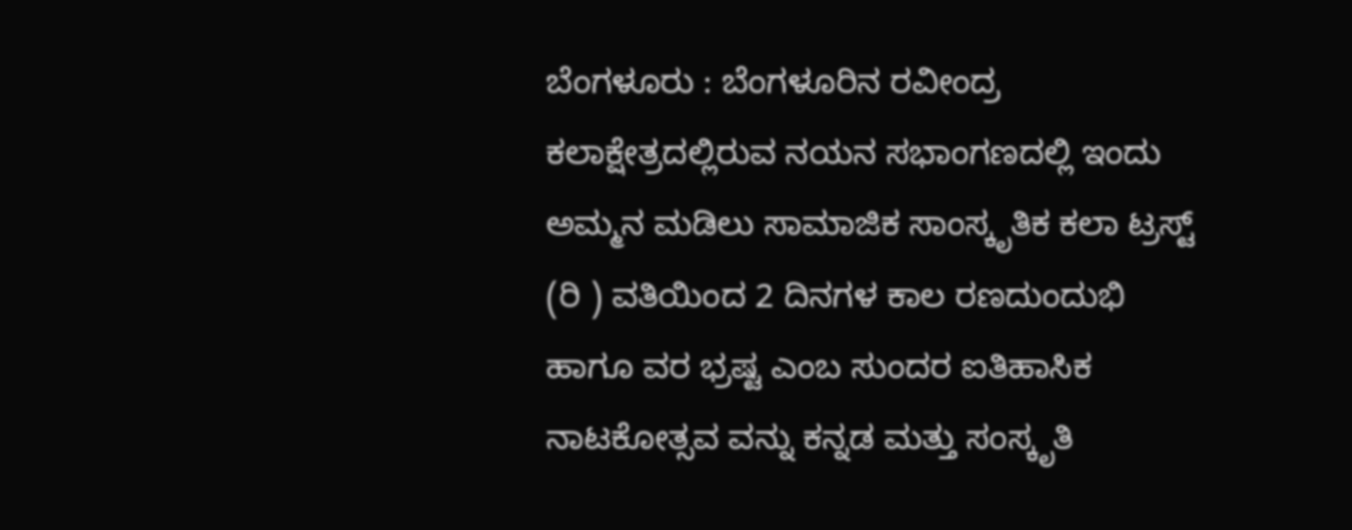ಬೆಂಗಳೂರು : ಬೆಂಗಳೂರಿನ ರವೀಂದ್ರ ಕಲಾಕ್ಷೇತ್ರದಲ್ಲಿರುವ ನಯನ ಸಭಾಂಗಣದಲ್ಲಿ ಇಂದು ಅಮ್ಮನ ಮಡಿಲು ಸಾಮಾಜಿಕ ಸಾಂಸ್ಕೃತಿಕ ಕಲಾ ಟ್ರಸ್ಟ್ (ರಿ ) ವತಿಯಿಂದ 2 ದಿನಗಳ ಕಾಲ ರಣದುಂದುಭಿ ಹಾಗೂ ವರ ಭ್ರಷ್ಟ ಎಂಬ ಸುಂದರ ಐತಿಹಾಸಿಕ ನಾಟಕೋತ್ಸವ ವನ್ನು ಕನ್ನಡ ಮತ್ತು ಸಂಸ್ಕೃತಿ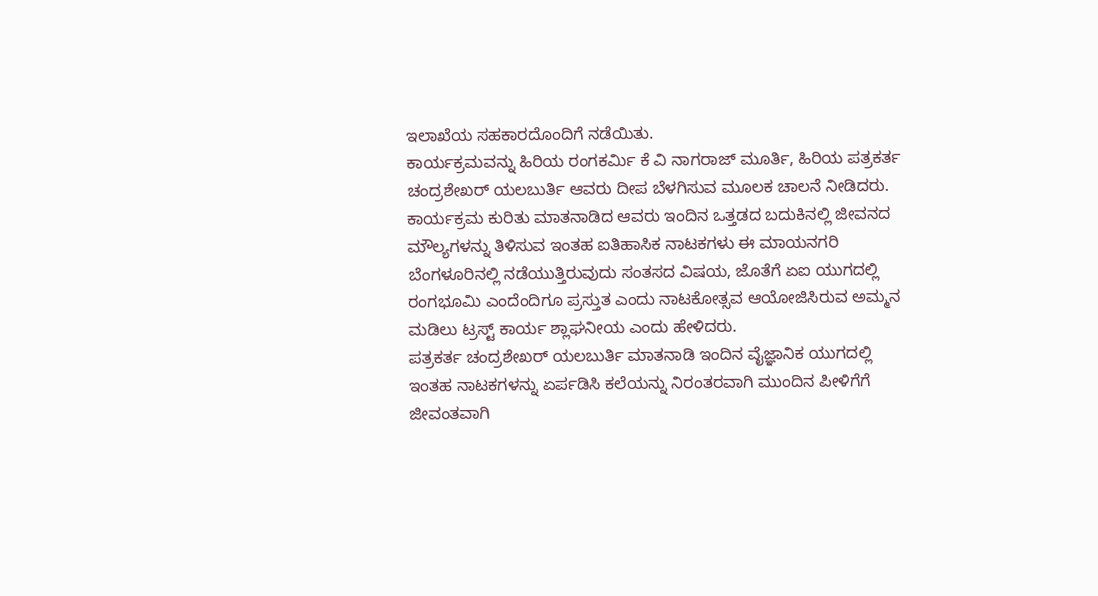ಇಲಾಖೆಯ ಸಹಕಾರದೊಂದಿಗೆ ನಡೆಯಿತು.
ಕಾರ್ಯಕ್ರಮವನ್ನು ಹಿರಿಯ ರಂಗಕರ್ಮಿ ಕೆ ವಿ ನಾಗರಾಜ್ ಮೂರ್ತಿ, ಹಿರಿಯ ಪತ್ರಕರ್ತ ಚಂದ್ರಶೇಖರ್ ಯಲಬುರ್ತಿ ಆವರು ದೀಪ ಬೆಳಗಿಸುವ ಮೂಲಕ ಚಾಲನೆ ನೀಡಿದರು.
ಕಾರ್ಯಕ್ರಮ ಕುರಿತು ಮಾತನಾಡಿದ ಆವರು ಇಂದಿನ ಒತ್ತಡದ ಬದುಕಿನಲ್ಲಿ ಜೀವನದ ಮೌಲ್ಯಗಳನ್ನು ತಿಳಿಸುವ ಇಂತಹ ಐತಿಹಾಸಿಕ ನಾಟಕಗಳು ಈ ಮಾಯನಗರಿ ಬೆಂಗಳೂರಿನಲ್ಲಿ ನಡೆಯುತ್ತಿರುವುದು ಸಂತಸದ ವಿಷಯ, ಜೊತೆಗೆ ಏಐ ಯುಗದಲ್ಲಿ ರಂಗಭೂಮಿ ಎಂದೆಂದಿಗೂ ಪ್ರಸ್ತುತ ಎಂದು ನಾಟಕೋತ್ಸವ ಆಯೋಜಿಸಿರುವ ಅಮ್ಮನ ಮಡಿಲು ಟ್ರಸ್ಟ್ ಕಾರ್ಯ ಶ್ಲಾಘನೀಯ ಎಂದು ಹೇಳಿದರು.
ಪತ್ರಕರ್ತ ಚಂದ್ರಶೇಖರ್ ಯಲಬುರ್ತಿ ಮಾತನಾಡಿ ಇಂದಿನ ವೈಜ್ಞಾನಿಕ ಯುಗದಲ್ಲಿ ಇಂತಹ ನಾಟಕಗಳನ್ನು ಏರ್ಪಡಿಸಿ ಕಲೆಯನ್ನು ನಿರಂತರವಾಗಿ ಮುಂದಿನ ಪೀಳಿಗೆಗೆ ಜೀವಂತವಾಗಿ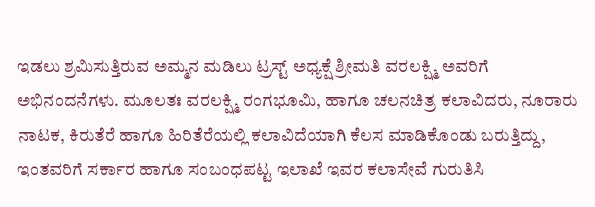ಇಡಲು ಶ್ರಮಿಸುತ್ತಿರುವ ಅಮ್ಮನ ಮಡಿಲು ಟ್ರಸ್ಟ್ ಅಧ್ಯಕ್ಷೆ ಶ್ರೀಮತಿ ವರಲಕ್ಷ್ಮಿ ಅವರಿಗೆ ಅಭಿನಂದನೆಗಳು. ಮೂಲತಃ ವರಲಕ್ಷ್ಮಿ ರಂಗಭೂಮಿ, ಹಾಗೂ ಚಲನಚಿತ್ರ ಕಲಾವಿದರು, ನೂರಾರು ನಾಟಕ, ಕಿರುತೆರೆ ಹಾಗೂ ಹಿರಿತೆರೆಯಲ್ಲಿ ಕಲಾವಿದೆಯಾಗಿ ಕೆಲಸ ಮಾಡಿಕೊಂಡು ಬರುತ್ತಿದ್ದು, ಇಂತವರಿಗೆ ಸರ್ಕಾರ ಹಾಗೂ ಸಂಬಂಧಪಟ್ಟ ಇಲಾಖೆ ಇವರ ಕಲಾಸೇವೆ ಗುರುತಿಸಿ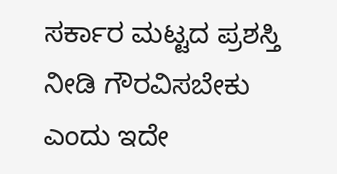ಸರ್ಕಾರ ಮಟ್ಟದ ಪ್ರಶಸ್ತಿ ನೀಡಿ ಗೌರವಿಸಬೇಕು ಎಂದು ಇದೇ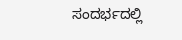ಸಂದರ್ಭದಲ್ಲಿ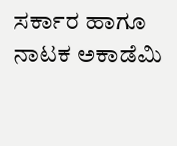ಸರ್ಕಾರ ಹಾಗೂ ನಾಟಕ ಅಕಾಡೆಮಿ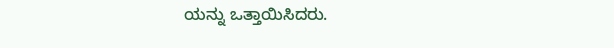ಯನ್ನು ಒತ್ತಾಯಿಸಿದರು.